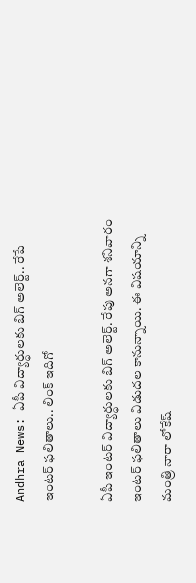Andhra News: ఏపీ విద్యార్ధులకు బిగ్ అలెర్ట్.. రేపే ఇంటర్ ఫలితాలు.. లింక్ ఇదిగో

ఏపీ ఇంటర్ విద్యార్ధులకు బిగ్ అలెర్ట్. రేపు అనగా శనివారం ఇంటర్ ఫలితాలు విడుదల కానున్నాయి. ఈ విషయాన్ని మంత్రి నారా లోకేష్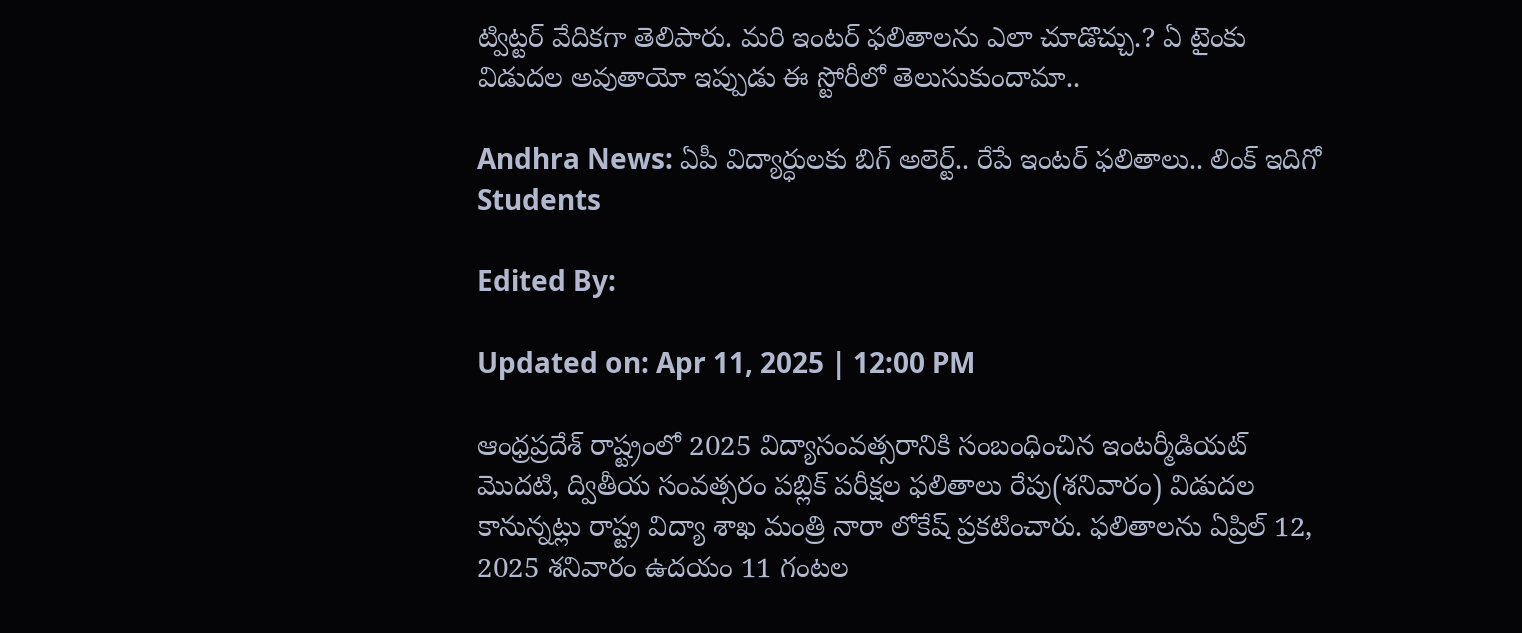ట్విట్టర్ వేదికగా తెలిపారు. మరి ఇంటర్ ఫలితాలను ఎలా చూడొచ్చు.? ఏ టైంకు విడుదల అవుతాయో ఇప్పుడు ఈ స్టోరీలో తెలుసుకుందామా..

Andhra News: ఏపీ విద్యార్ధులకు బిగ్ అలెర్ట్.. రేపే ఇంటర్ ఫలితాలు.. లింక్ ఇదిగో
Students

Edited By:

Updated on: Apr 11, 2025 | 12:00 PM

ఆంధ్రప్రదేశ్ రాష్ట్రంలో 2025 విద్యాసంవత్సరానికి సంబంధించిన ఇంటర్మీడియట్ మొదటి, ద్వితీయ సంవత్సరం పబ్లిక్ పరీక్షల ఫలితాలు రేపు(శనివారం) విడుదల కానున్నట్లు రాష్ట్ర విద్యా శాఖ మంత్రి నారా లోకేష్ ప్రకటించారు. ఫలితాలను ఏప్రిల్ 12, 2025 శనివారం ఉదయం 11 గంటల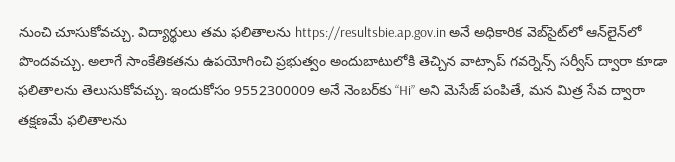నుంచి చూసుకోవచ్చు. విద్యార్థులు తమ ఫలితాలను https://resultsbie.ap.gov.in అనే అధికారిక వెబ్‌సైట్‌లో ఆన్‌లైన్‌లో పొందవచ్చు. అలాగే సాంకేతికతను ఉపయోగించి ప్రభుత్వం అందుబాటులోకి తెచ్చిన వాట్సాప్ గవర్నెన్స్ సర్వీస్ ద్వారా కూడా ఫలితాలను తెలుసుకోవచ్చు. ఇందుకోసం 9552300009 అనే నెంబర్‌కు “Hi” అని మెసేజ్ పంపితే, మన మిత్ర సేవ ద్వారా తక్షణమే ఫలితాలను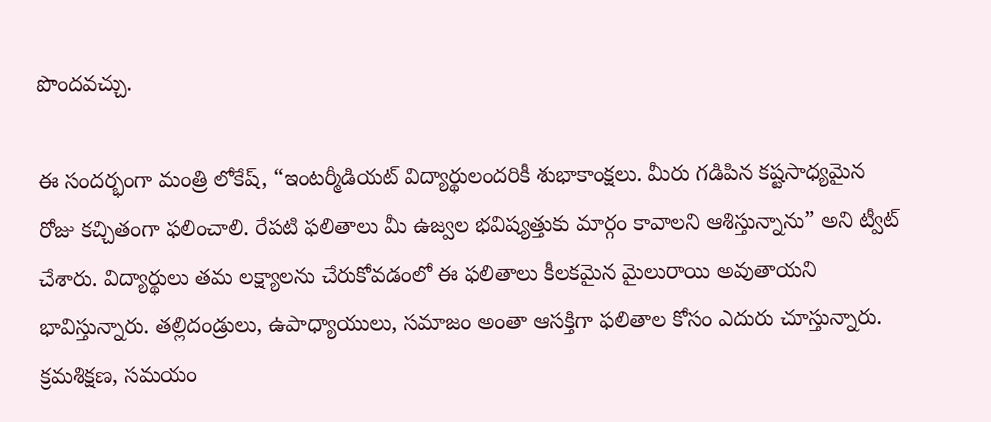పొందవచ్చు.

ఈ సందర్భంగా మంత్రి లోకేష్, “ఇంటర్మీడియట్ విద్యార్థులందరికీ శుభాకాంక్షలు. మీరు గడిపిన కష్టసాధ్యమైన రోజు కచ్చితంగా ఫలించాలి. రేపటి ఫలితాలు మీ ఉజ్వల భవిష్యత్తుకు మార్గం కావాలని ఆశిస్తున్నాను” అని ట్వీట్ చేశారు. విద్యార్థులు తమ లక్ష్యాలను చేరుకోవడంలో ఈ ఫలితాలు కీలకమైన మైలురాయి అవుతాయని భావిస్తున్నారు. తల్లిదండ్రులు, ఉపాధ్యాయులు, సమాజం అంతా ఆసక్తిగా ఫలితాల కోసం ఎదురు చూస్తున్నారు. క్రమశిక్షణ, సమయం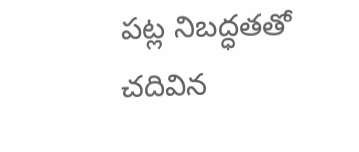పట్ల నిబద్ధతతో చదివిన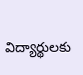విద్యార్థులకు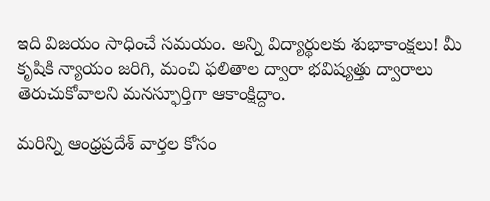ఇది విజయం సాధించే సమయం. అన్ని విద్యార్థులకు శుభాకాంక్షలు! మీ కృషికి న్యాయం జరిగి, మంచి ఫలితాల ద్వారా భవిష్యత్తు ద్వారాలు తెరుచుకోవాలని మనస్ఫూర్తిగా ఆకాంక్షిద్దాం.

మరిన్ని ఆంధ్రప్రదేశ్ వార్తల కోసం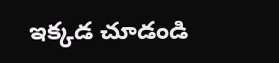ఇక్కడ చూడండి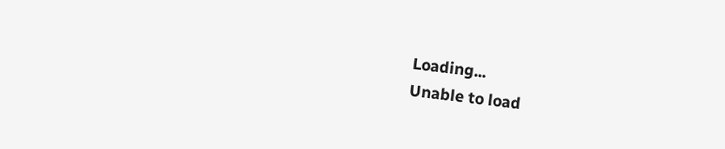Loading...
Unable to load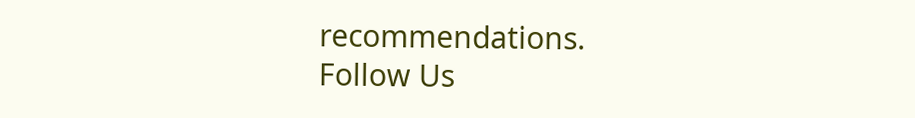recommendations.
Follow Us